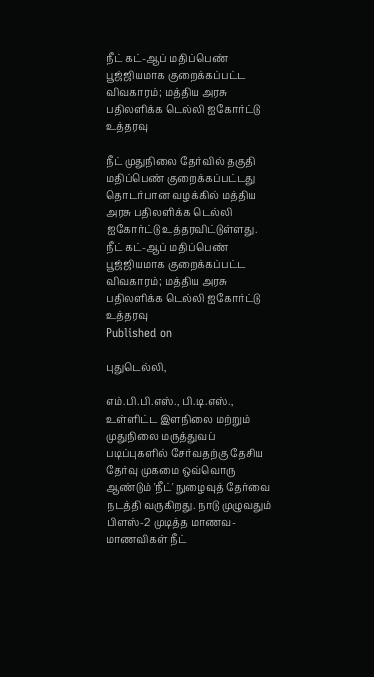நீட் கட்-ஆப் மதிப்பெண் பூஜ்ஜியமாக குறைக்கப்பட்ட விவகாரம்; மத்திய அரசு பதிலளிக்க டெல்லி ஐகோர்ட்டு உத்தரவு

நீட் முதுநிலை தேர்வில் தகுதி மதிப்பெண் குறைக்கப்பட்டது தொடர்பான வழக்கில் மத்திய அரசு பதிலளிக்க டெல்லி ஐகோர்ட்டு உத்தரவிட்டுள்ளது.
நீட் கட்-ஆப் மதிப்பெண் பூஜ்ஜியமாக குறைக்கப்பட்ட விவகாரம்; மத்திய அரசு பதிலளிக்க டெல்லி ஐகோர்ட்டு உத்தரவு
Published on

புதுடெல்லி,

எம்.பி.பி.எஸ்., பி.டி.எஸ்., உள்ளிட்ட இளநிலை மற்றும் முதுநிலை மருத்துவப் படிப்புகளில் சேர்வதற்கு தேசிய தேர்வு முகமை ஒவ்வொரு ஆண்டும் 'நீட்' நுழைவுத் தேர்வை நடத்தி வருகிறது. நாடு முழுவதும் பிளஸ்-2 முடித்த மாணவ-மாணவிகள் நீட்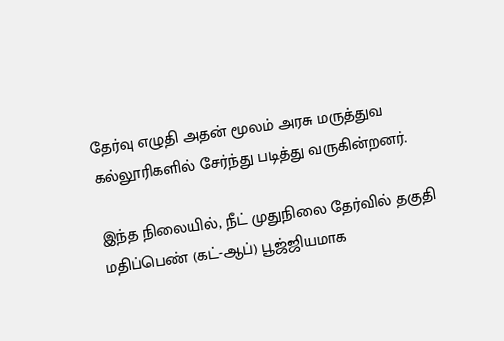தேர்வு எழுதி அதன் மூலம் அரசு மருத்துவ கல்லூரிகளில் சேர்ந்து படித்து வருகின்றனர்.

இந்த நிலையில், நீட் முதுநிலை தேர்வில் தகுதி மதிப்பெண் (கட்-ஆப்) பூஜ்ஜியமாக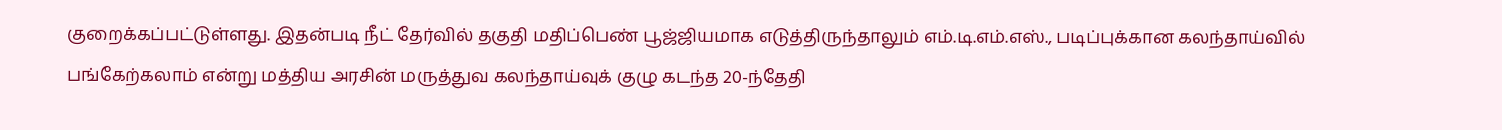குறைக்கப்பட்டுள்ளது. இதன்படி நீட் தேர்வில் தகுதி மதிப்பெண் பூஜ்ஜியமாக எடுத்திருந்தாலும் எம்.டி.எம்.எஸ்., படிப்புக்கான கலந்தாய்வில் பங்கேற்கலாம் என்று மத்திய அரசின் மருத்துவ கலந்தாய்வுக் குழு கடந்த 20-ந்தேதி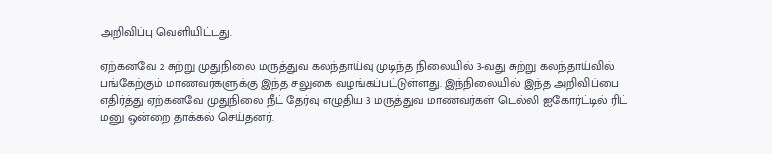அறிவிப்பு வெளியிட்டது.

ஏற்கனவே 2 சுற்று முதுநிலை மருத்துவ கலந்தாய்வு முடிந்த நிலையில் 3-வது சுற்று கலந்தாய்வில் பங்கேற்கும் மாணவர்களுக்கு இந்த சலுகை வழங்கப்பட்டுள்ளது. இந்நிலையில் இந்த அறிவிப்பை எதிர்த்து ஏற்கனவே முதுநிலை நீட் தேர்வு எழுதிய 3 மருத்துவ மாணவர்கள் டெல்லி ஐகோர்ட்டில் ரிட் மனு ஒன்றை தாக்கல் செய்தனர்.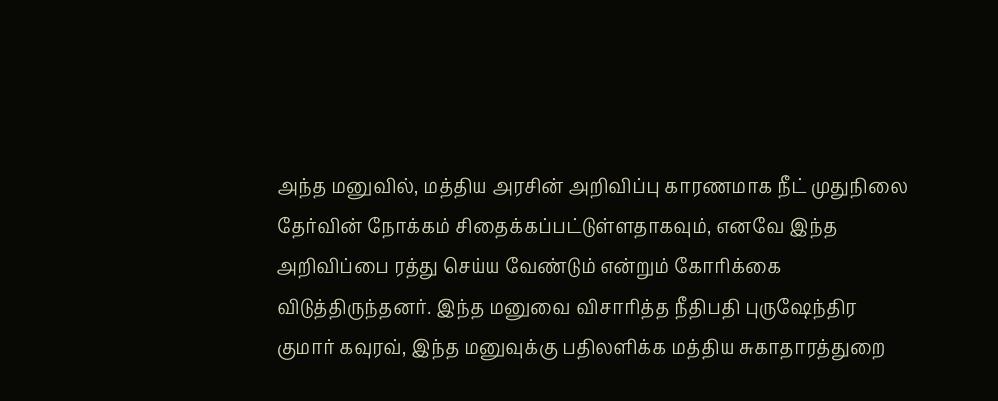அந்த மனுவில், மத்திய அரசின் அறிவிப்பு காரணமாக நீட் முதுநிலை தேர்வின் நோக்கம் சிதைக்கப்பட்டுள்ளதாகவும், எனவே இந்த அறிவிப்பை ரத்து செய்ய வேண்டும் என்றும் கோரிக்கை விடுத்திருந்தனர். இந்த மனுவை விசாரித்த நீதிபதி புருஷேந்திர குமார் கவுரவ், இந்த மனுவுக்கு பதிலளிக்க மத்திய சுகாதாரத்துறை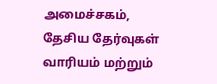அமைச்சகம், தேசிய தேர்வுகள் வாரியம் மற்றும்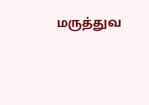மருத்துவ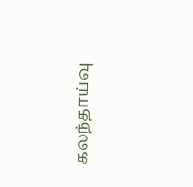கலந்தாய்வு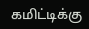கமிட்டிக்கு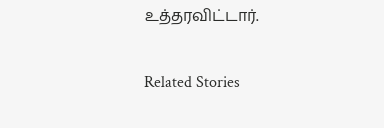உத்தரவிட்டார்.

Related Stories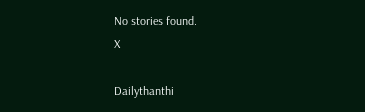No stories found.
X

Dailythanthi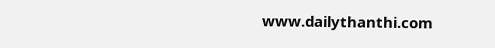www.dailythanthi.com